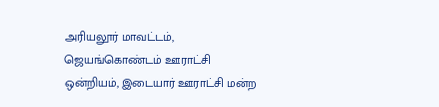அரியலூர் மாவட்டம், ஜெயங்கொண்டம் ஊராட்சி ஒன்றியம், இடையார் ஊராட்சி மன்ற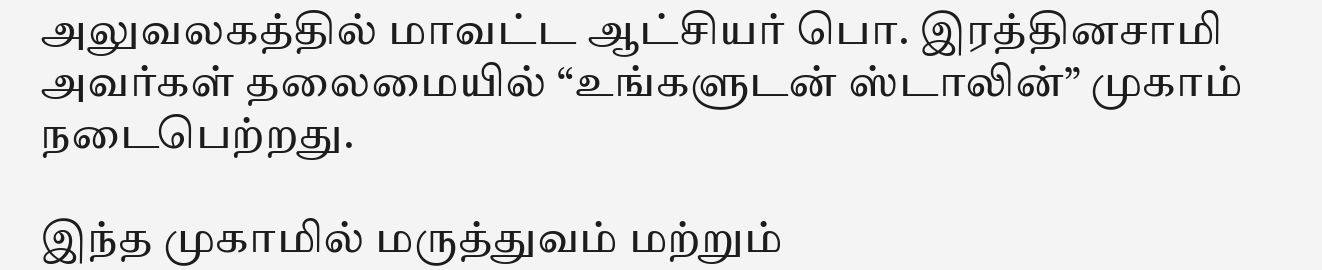அலுவலகத்தில் மாவட்ட ஆட்சியர் பொ. இரத்தினசாமி அவர்கள் தலைமையில் “உங்களுடன் ஸ்டாலின்” முகாம் நடைபெற்றது.

இந்த முகாமில் மருத்துவம் மற்றும்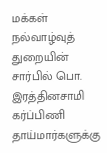மக்கள் நல்வாழ்வுத் துறையின் சார்பில் பொ. இரத்தினசாமி கர்ப்பிணி தாய்மார்களுக்கு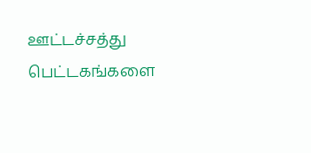ஊட்டச்சத்து பெட்டகங்களை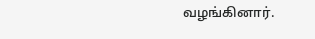வழங்கினார்.